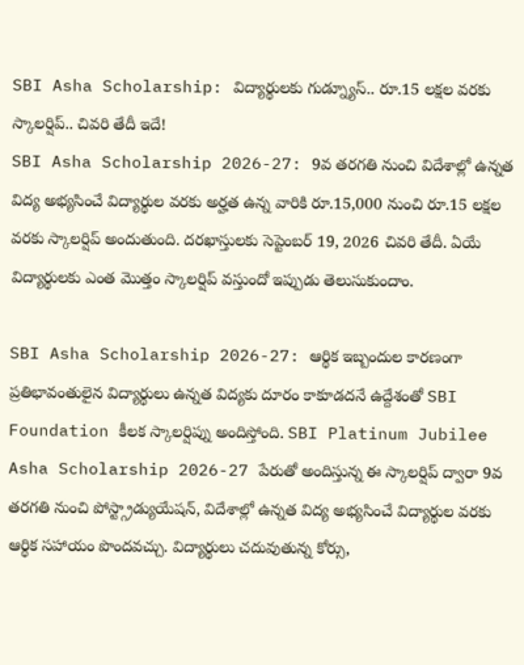SBI Asha Scholarship: విద్యార్థులకు గుడ్న్యూస్.. రూ.15 లక్షల వరకు స్కాలర్షిప్.. చివరి తేదీ ఇదే!
SBI Asha Scholarship 2026-27: 9వ తరగతి నుంచి విదేశాల్లో ఉన్నత విద్య అభ్యసించే విద్యార్థుల వరకు అర్హత ఉన్న వారికి రూ.15,000 నుంచి రూ.15 లక్షల వరకు స్కాలర్షిప్ అందుతుంది. దరఖాస్తులకు సెప్టెంబర్ 19, 2026 చివరి తేదీ. ఏయే విద్యార్థులకు ఎంత మొత్తం స్కాలర్షిప్ వస్తుందో ఇప్పుడు తెలుసుకుందాం.

SBI Asha Scholarship 2026-27: ఆర్థిక ఇబ్బందుల కారణంగా ప్రతిభావంతులైన విద్యార్థులు ఉన్నత విద్యకు దూరం కాకూడదనే ఉద్దేశంతో SBI Foundation కీలక స్కాలర్షిప్ను అందిస్తోంది. SBI Platinum Jubilee Asha Scholarship 2026-27 పేరుతో అందిస్తున్న ఈ స్కాలర్షిప్ ద్వారా 9వ తరగతి నుంచి పోస్ట్గ్రాడ్యుయేషన్, విదేశాల్లో ఉన్నత విద్య అభ్యసించే విద్యార్థుల వరకు ఆర్థిక సహాయం పొందవచ్చు. విద్యార్థులు చదువుతున్న కోర్సు,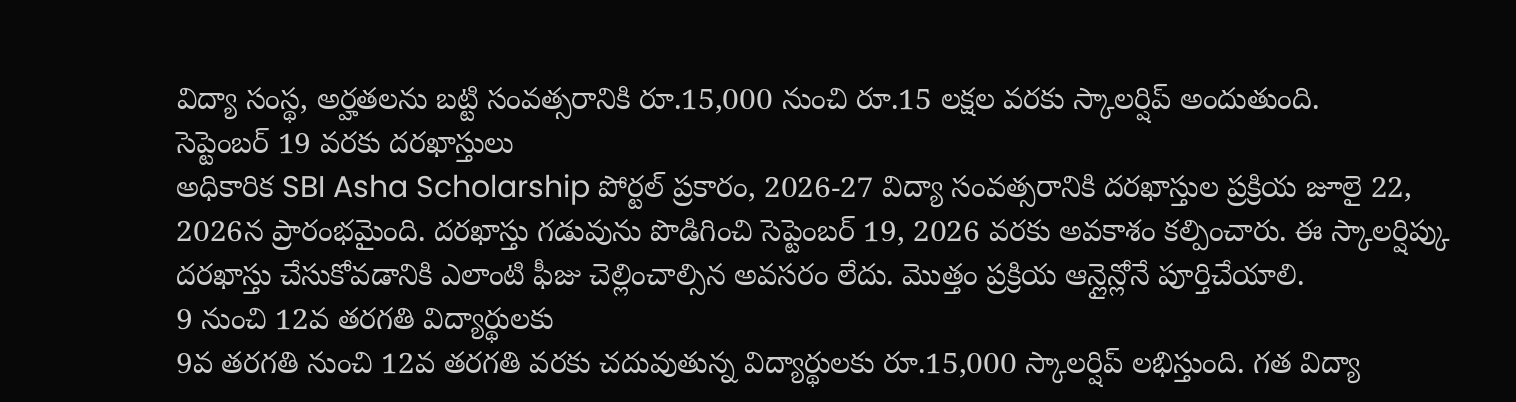విద్యా సంస్థ, అర్హతలను బట్టి సంవత్సరానికి రూ.15,000 నుంచి రూ.15 లక్షల వరకు స్కాలర్షిప్ అందుతుంది.
సెప్టెంబర్ 19 వరకు దరఖాస్తులు
అధికారిక SBI Asha Scholarship పోర్టల్ ప్రకారం, 2026-27 విద్యా సంవత్సరానికి దరఖాస్తుల ప్రక్రియ జూలై 22, 2026న ప్రారంభమైంది. దరఖాస్తు గడువును పొడిగించి సెప్టెంబర్ 19, 2026 వరకు అవకాశం కల్పించారు. ఈ స్కాలర్షిప్కు దరఖాస్తు చేసుకోవడానికి ఎలాంటి ఫీజు చెల్లించాల్సిన అవసరం లేదు. మొత్తం ప్రక్రియ ఆన్లైన్లోనే పూర్తిచేయాలి.
9 నుంచి 12వ తరగతి విద్యార్థులకు
9వ తరగతి నుంచి 12వ తరగతి వరకు చదువుతున్న విద్యార్థులకు రూ.15,000 స్కాలర్షిప్ లభిస్తుంది. గత విద్యా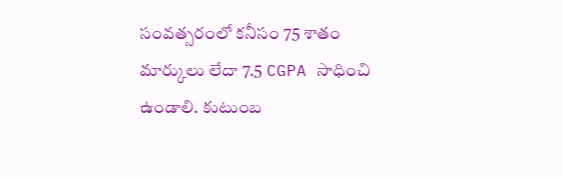సంవత్సరంలో కనీసం 75 శాతం మార్కులు లేదా 7.5 CGPA సాధించి ఉండాలి. కుటుంబ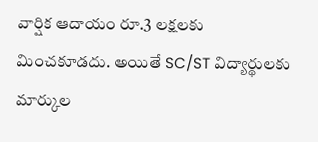వార్షిక ఆదాయం రూ.3 లక్షలకు మించకూడదు. అయితే SC/ST విద్యార్థులకు మార్కుల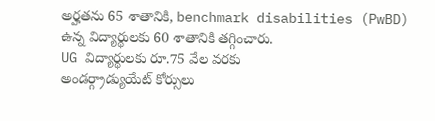అర్హతను 65 శాతానికి, benchmark disabilities (PwBD) ఉన్న విద్యార్థులకు 60 శాతానికి తగ్గించారు.
UG విద్యార్థులకు రూ.75 వేల వరకు
అండర్గ్రాడ్యుయేట్ కోర్సులు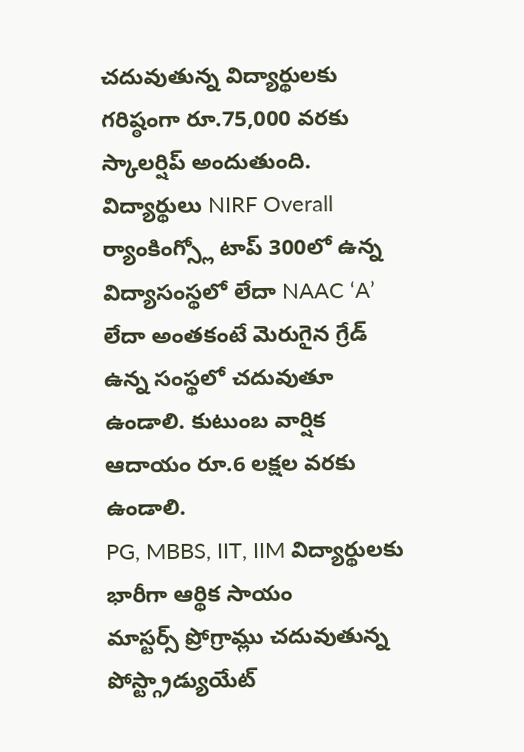చదువుతున్న విద్యార్థులకు గరిష్ఠంగా రూ.75,000 వరకు స్కాలర్షిప్ అందుతుంది. విద్యార్థులు NIRF Overall ర్యాంకింగ్స్లో టాప్ 300లో ఉన్న విద్యాసంస్థలో లేదా NAAC ‘A’ లేదా అంతకంటే మెరుగైన గ్రేడ్ ఉన్న సంస్థలో చదువుతూ ఉండాలి. కుటుంబ వార్షిక ఆదాయం రూ.6 లక్షల వరకు ఉండాలి.
PG, MBBS, IIT, IIM విద్యార్థులకు భారీగా ఆర్థిక సాయం
మాస్టర్స్ ప్రోగ్రామ్లు చదువుతున్న పోస్ట్గ్రాడ్యుయేట్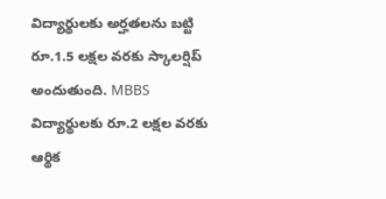విద్యార్థులకు అర్హతలను బట్టి రూ.1.5 లక్షల వరకు స్కాలర్షిప్ అందుతుంది. MBBS విద్యార్థులకు రూ.2 లక్షల వరకు ఆర్థిక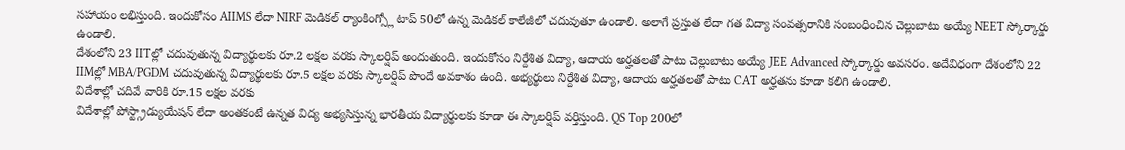సహాయం లభిస్తుంది. ఇందుకోసం AIIMS లేదా NIRF మెడికల్ ర్యాంకింగ్స్లో టాప్ 50లో ఉన్న మెడికల్ కాలేజీలో చదువుతూ ఉండాలి. అలాగే ప్రస్తుత లేదా గత విద్యా సంవత్సరానికి సంబంధించిన చెల్లుబాటు అయ్యే NEET స్కోర్కార్డు ఉండాలి.
దేశంలోని 23 IITల్లో చదువుతున్న విద్యార్థులకు రూ.2 లక్షల వరకు స్కాలర్షిప్ అందుతుంది. ఇందుకోసం నిర్దేశిత విద్యా, ఆదాయ అర్హతలతో పాటు చెల్లుబాటు అయ్యే JEE Advanced స్కోర్కార్డు అవసరం. అదేవిధంగా దేశంలోని 22 IIMల్లో MBA/PGDM చదువుతున్న విద్యార్థులకు రూ.5 లక్షల వరకు స్కాలర్షిప్ పొందే అవకాశం ఉంది. అభ్యర్థులు నిర్దేశిత విద్యా, ఆదాయ అర్హతలతో పాటు CAT అర్హతను కూడా కలిగి ఉండాలి.
విదేశాల్లో చదివే వారికి రూ.15 లక్షల వరకు
విదేశాల్లో పోస్ట్గ్రాడ్యుయేషన్ లేదా అంతకంటే ఉన్నత విద్య అభ్యసిస్తున్న భారతీయ విద్యార్థులకు కూడా ఈ స్కాలర్షిప్ వర్తిస్తుంది. QS Top 200లో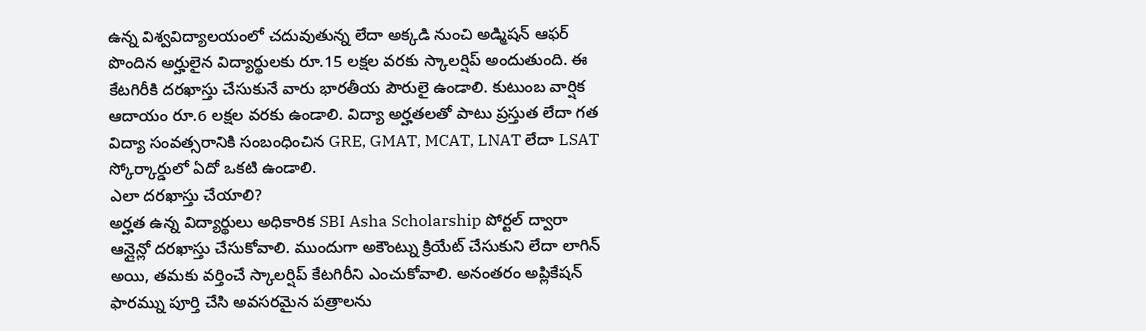ఉన్న విశ్వవిద్యాలయంలో చదువుతున్న లేదా అక్కడి నుంచి అడ్మిషన్ ఆఫర్ పొందిన అర్హులైన విద్యార్థులకు రూ.15 లక్షల వరకు స్కాలర్షిప్ అందుతుంది. ఈ కేటగిరీకి దరఖాస్తు చేసుకునే వారు భారతీయ పౌరులై ఉండాలి. కుటుంబ వార్షిక ఆదాయం రూ.6 లక్షల వరకు ఉండాలి. విద్యా అర్హతలతో పాటు ప్రస్తుత లేదా గత విద్యా సంవత్సరానికి సంబంధించిన GRE, GMAT, MCAT, LNAT లేదా LSAT స్కోర్కార్డులో ఏదో ఒకటి ఉండాలి.
ఎలా దరఖాస్తు చేయాలి?
అర్హత ఉన్న విద్యార్థులు అధికారిక SBI Asha Scholarship పోర్టల్ ద్వారా ఆన్లైన్లో దరఖాస్తు చేసుకోవాలి. ముందుగా అకౌంట్ను క్రియేట్ చేసుకుని లేదా లాగిన్ అయి, తమకు వర్తించే స్కాలర్షిప్ కేటగిరీని ఎంచుకోవాలి. అనంతరం అప్లికేషన్ ఫారమ్ను పూర్తి చేసి అవసరమైన పత్రాలను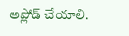అప్లోడ్ చేయాలి.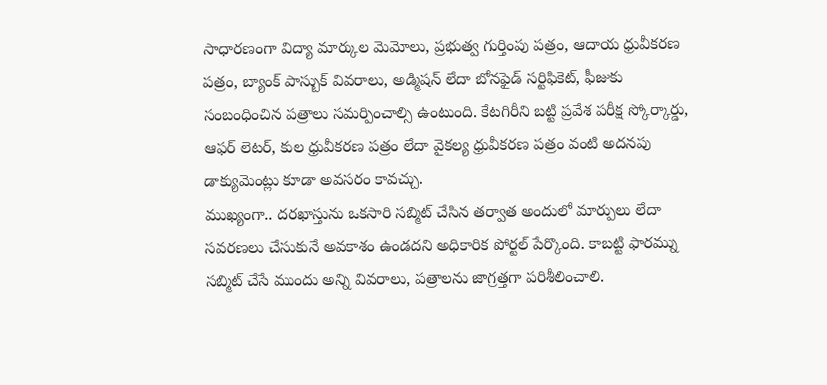సాధారణంగా విద్యా మార్కుల మెమోలు, ప్రభుత్వ గుర్తింపు పత్రం, ఆదాయ ధ్రువీకరణ పత్రం, బ్యాంక్ పాస్బుక్ వివరాలు, అడ్మిషన్ లేదా బోనఫైడ్ సర్టిఫికెట్, ఫీజుకు సంబంధించిన పత్రాలు సమర్పించాల్సి ఉంటుంది. కేటగిరీని బట్టి ప్రవేశ పరీక్ష స్కోర్కార్డు, ఆఫర్ లెటర్, కుల ధ్రువీకరణ పత్రం లేదా వైకల్య ధ్రువీకరణ పత్రం వంటి అదనపు డాక్యుమెంట్లు కూడా అవసరం కావచ్చు.
ముఖ్యంగా.. దరఖాస్తును ఒకసారి సబ్మిట్ చేసిన తర్వాత అందులో మార్పులు లేదా సవరణలు చేసుకునే అవకాశం ఉండదని అధికారిక పోర్టల్ పేర్కొంది. కాబట్టి ఫారమ్ను సబ్మిట్ చేసే ముందు అన్ని వివరాలు, పత్రాలను జాగ్రత్తగా పరిశీలించాలి.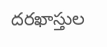దరఖాస్తుల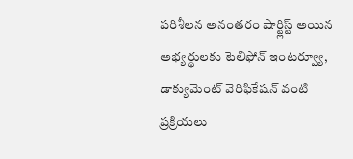పరిశీలన అనంతరం షార్ట్లిస్ట్ అయిన అభ్యర్థులకు టెలిఫోన్ ఇంటర్వ్యూ, డాక్యుమెంట్ వెరిఫికేషన్ వంటి ప్రక్రియలు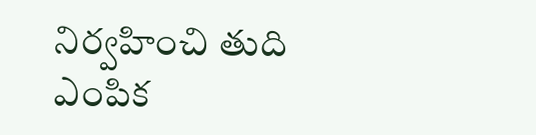నిర్వహించి తుది ఎంపిక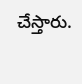చేస్తారు.